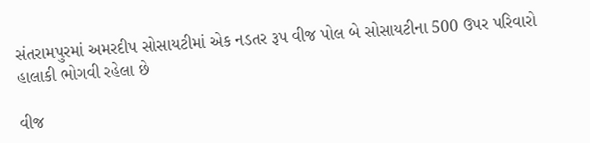સંતરામપુરમાં અમરદીપ સોસાયટીમાં એક નડતર રૂપ વીજ પોલ બે સોસાયટીના 500 ઉપર પરિવારો હાલાકી ભોગવી રહેલા છે

વીજ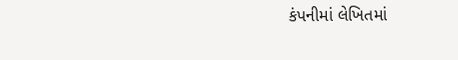કંપનીમાં લેખિતમાં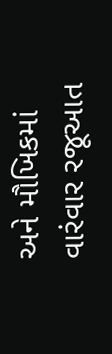અને મૌખિકમાં વારંવાર રજૂઆત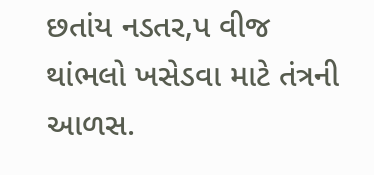છતાંય નડતર‚પ વીજ થાંભલો ખસેડવા માટે તંત્રની આળસ.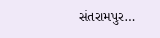સંતરામપુર…